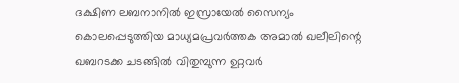ദക്ഷിണ ലബനാനിൽ ഇസ്രായേൽ സൈന്യം കൊലപ്പെടുത്തിയ മാധ്യമപ്രവർത്തക അമാൽ ഖലീലിന്റെ ഖബറടക്ക ചടങ്ങിൽ വിതുമ്പുന്ന ഉറ്റവർ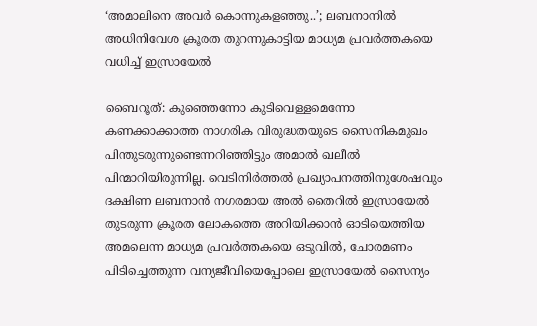‘അമാലിനെ അവർ കൊന്നുകളഞ്ഞു..’; ലബനാനിൽ അധിനിവേശ ക്രൂരത തുറന്നുകാട്ടിയ മാധ്യമ പ്രവർത്തകയെ വധിച്ച് ഇസ്രായേൽ

ബൈറൂത്: കുഞ്ഞെന്നോ കുടിവെള്ളമെന്നോ കണക്കാക്കാത്ത നാഗരിക വിരുദ്ധതയുടെ സൈനികമുഖം പിന്തുടരുന്നുണ്ടെന്നറിഞ്ഞിട്ടും അമാൽ ഖലീൽ പിന്മാറിയിരുന്നില്ല. വെടിനിർത്തൽ പ്രഖ്യാപനത്തിനുശേഷവും ദക്ഷിണ ലബനാൻ നഗരമായ അൽ തൈറിൽ ഇസ്രായേൽ തുടരുന്ന ക്രൂരത ലോകത്തെ അറിയിക്കാൻ ഓടിയെത്തിയ അമലെന്ന മാധ്യമ പ്രവർത്തകയെ ഒടുവിൽ, ചോരമണം പിടിച്ചെത്തുന്ന വന്യജീവിയെപ്പോലെ ഇസ്രായേൽ സൈന്യം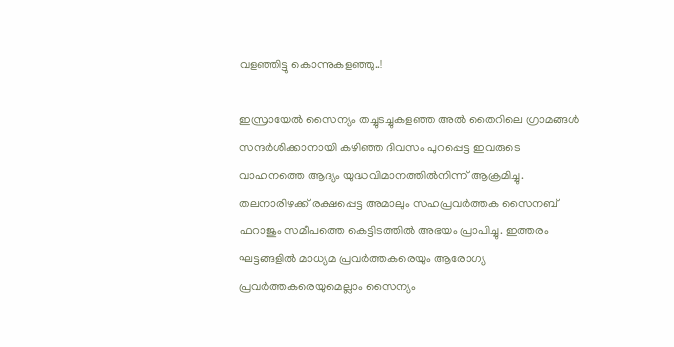വളഞ്ഞിട്ടു കൊന്നുകളഞ്ഞു..!

ഇസ്രായേൽ സൈന്യം തച്ചുടച്ചുകളഞ്ഞ അൽ തൈറിലെ ഗ്രാമങ്ങൾ സന്ദർശിക്കാനായി കഴിഞ്ഞ ദിവസം പുറപ്പെട്ട ഇവരുടെ വാഹനത്തെ ആദ്യം യുദ്ധവിമാനത്തിൽനിന്ന് ആക്രമിച്ചു. തലനാരിഴക്ക് രക്ഷപ്പെട്ട അമാലും സഹപ്രവർത്തക സൈനബ് ഫറാജും സമീപത്തെ കെട്ടിടത്തിൽ അഭയം പ്രാപിച്ചു. ഇത്തരം ഘട്ടങ്ങളിൽ മാധ്യമ പ്രവർത്തകരെയും ആരോഗ്യ പ്രവർത്തകരെയുമെല്ലാം സൈന്യം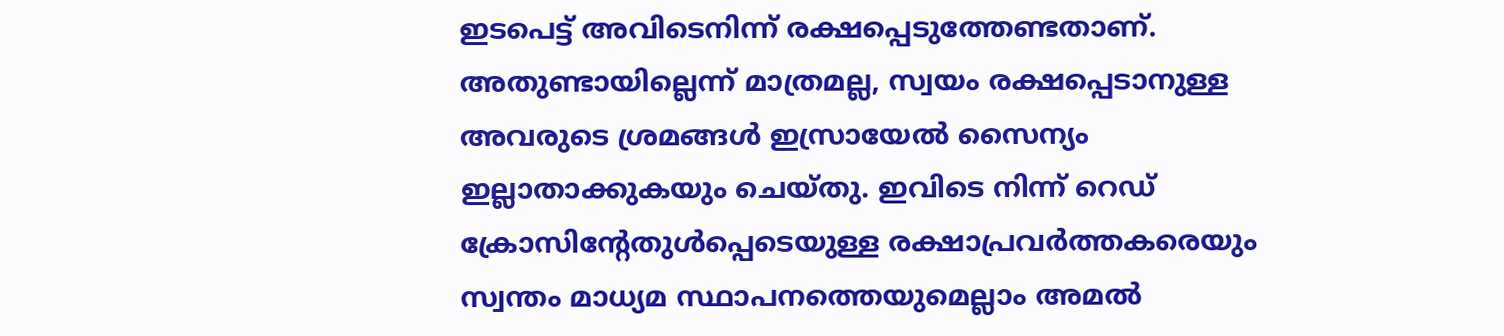ഇടപെട്ട് അവിടെനിന്ന് രക്ഷപ്പെടുത്തേണ്ടതാണ്. അതുണ്ടായില്ലെന്ന് മാത്രമല്ല, സ്വയം രക്ഷപ്പെടാനുള്ള അവരുടെ ശ്രമങ്ങൾ ഇസ്രായേൽ സൈന്യം ഇല്ലാതാക്കുകയും ചെയ്തു. ഇവിടെ നിന്ന് റെഡ് ക്രോസിന്റേതുൾപ്പെടെയുള്ള രക്ഷാപ്രവർത്തകരെയും സ്വന്തം മാധ്യമ സ്ഥാപനത്തെയുമെല്ലാം അമൽ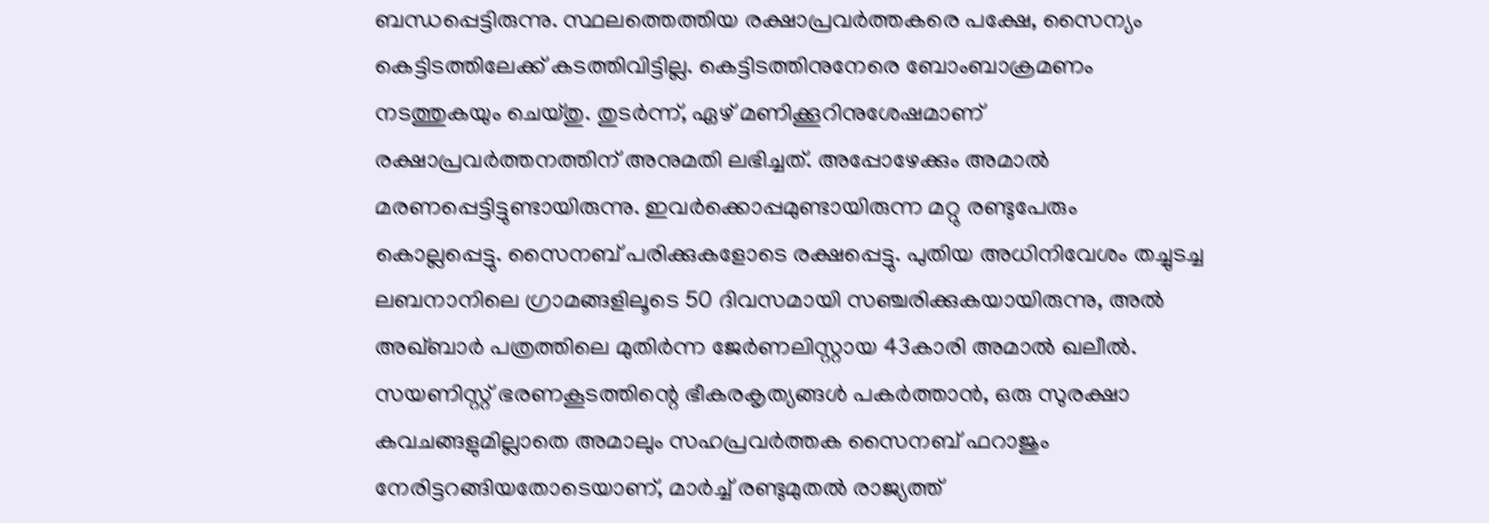ബന്ധപ്പെട്ടിരുന്നു. സ്ഥലത്തെത്തിയ രക്ഷാപ്രവർത്തകരെ പക്ഷേ, സൈന്യം കെട്ടിടത്തിലേക്ക് കടത്തിവിട്ടില്ല. കെട്ടിടത്തിനുനേരെ ബോംബാക്രമണം നടത്തുകയും ചെയ്തു. തുടർന്ന്, ഏഴ് മണിക്കൂറിനുശേഷമാണ് രക്ഷാപ്രവർത്തനത്തിന് അനുമതി ലഭിച്ചത്. അപ്പോഴേക്കും അമാൽ മരണപ്പെട്ടിട്ടുണ്ടായിരുന്നു. ഇവർക്കൊപ്പമുണ്ടായിരുന്ന മറ്റു രണ്ടുപേരും കൊല്ലപ്പെട്ടു. സൈനബ് പരിക്കുകളോടെ രക്ഷപ്പെട്ടു. പുതിയ അധിനിവേശം തച്ചുടച്ച ലബനാനിലെ ഗ്രാമങ്ങളിലൂടെ 50 ദിവസമായി സഞ്ചരിക്കുകയായിരുന്നു, അൽ അഖ്ബാർ പത്രത്തിലെ മുതിർന്ന ജേർണലിസ്റ്റായ 43കാരി അമാൽ ഖലീൽ. സയണിസ്റ്റ് ഭരണകൂടത്തിന്റെ ഭീകരകൃത്യങ്ങൾ പകർത്താൻ, ഒരു സുരക്ഷാ കവചങ്ങളുമില്ലാതെ അമാലും സഹപ്രവർത്തക സൈനബ് ഫറാജും നേരിട്ടറങ്ങിയതോടെയാണ്, മാർച്ച് രണ്ടുമുതൽ രാജ്യത്ത്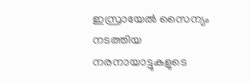ഇസ്രായേൽ സൈന്യം നടത്തിയ നരനായാട്ടുകളുടെ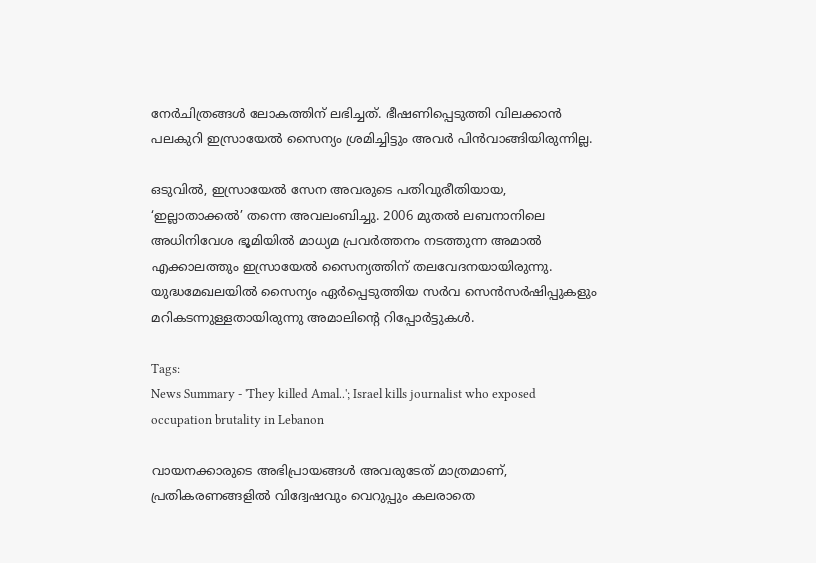നേർചിത്രങ്ങൾ ലോകത്തിന് ലഭിച്ചത്. ഭീഷണിപ്പെടുത്തി വിലക്കാൻ പലകുറി ഇസ്രായേൽ സൈന്യം ശ്രമിച്ചിട്ടും അവർ പിൻവാങ്ങിയിരുന്നില്ല.

ഒടുവിൽ, ഇസ്രായേൽ സേന അവരുടെ പതിവുരീതിയായ, ‘ഇല്ലാതാക്കൽ’ തന്നെ അവലംബിച്ചു. 2006 മുതൽ ലബനാനിലെ അധിനിവേശ ഭൂമിയിൽ മാധ്യമ പ്രവർത്തനം നടത്തുന്ന അമാൽ എക്കാലത്തും ഇസ്രായേൽ സൈന്യത്തിന് തലവേദനയായിരുന്നു. യുദ്ധമേഖലയിൽ സൈന്യം ഏർപ്പെടുത്തിയ സർവ സെൻസർഷിപ്പുകളും മറികടന്നുള്ളതായിരുന്നു അമാലിന്റെ റിപ്പോർട്ടുകൾ.

Tags:
News Summary - 'They killed Amal..'; Israel kills journalist who exposed occupation brutality in Lebanon

വായനക്കാരുടെ അഭിപ്രായങ്ങള്‍ അവരുടേത് മാത്രമാണ്, പ്രതികരണങ്ങളിൽ വിദ്വേഷവും വെറുപ്പും കലരാതെ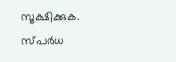സൂക്ഷിക്കുക. സ്പർധ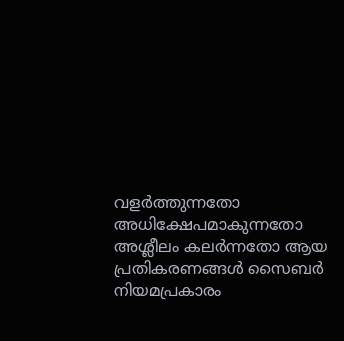വളർത്തുന്നതോ അധിക്ഷേപമാകുന്നതോ അശ്ലീലം കലർന്നതോ ആയ പ്രതികരണങ്ങൾ സൈബർ നിയമപ്രകാരം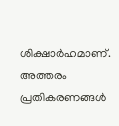ശിക്ഷാർഹമാണ്. അത്തരം പ്രതികരണങ്ങൾ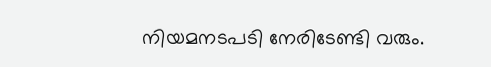നിയമനടപടി നേരിടേണ്ടി വരും.